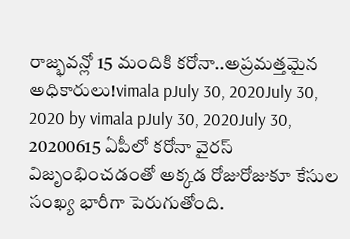రాజ్భవన్లో 15 మందికి కరోనా..అప్రమత్తమైన అధికారులు!vimala pJuly 30, 2020July 30, 2020 by vimala pJuly 30, 2020July 30, 20200615 ఏపీలో కరోనా వైరస్ విజృంభించడంతో అక్కడ రోజురోజుకూ కేసుల సంఖ్య భారీగా పెరుగుతోంది.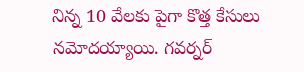నిన్న 10 వేలకు పైగా కొత్త కేసులు నమోదయ్యాయి. గవర్నర్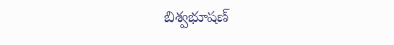బిశ్వభూషణ్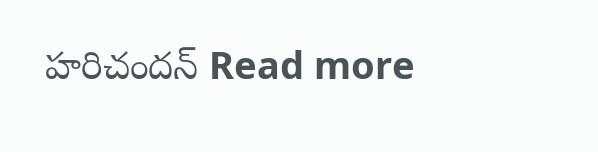హరిచందన్ Read more